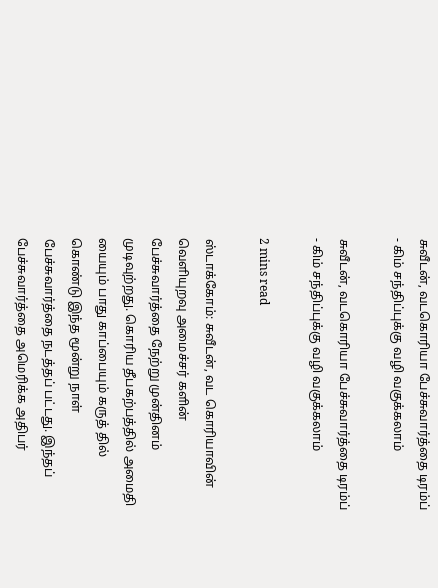சுவீடன், வடகொரியா பேச்சுவார்த்தை டிரம்ப் - கிம் சந்திப்புக்கு வழி வகுக்கலாம்

சுவீடன், வடகொரியா பேச்சுவார்த்தை டிரம்ப் - கிம் சந்திப்புக்கு வழி வகுக்கலாம்

2 mins read

ஸ்டாக்கோம்: சுவீடன், வட கொரியாவின் வெளியுறவு அமைச்சர் களின் பேச்சுவார்த்தை நேற்று முன்தினம் முடிவுற்றது. கொரிய தீபகற்பத்தில் அமைதி யையும் பாது காப்பையும் கருத் தில் கொண்டு இந்த மூன்று நாள் பேச்சுவார்த்தை நடத்தப் பட்டது. இந்தப் பேச்சுவார்த்தை அமெரிக்க அதிபர்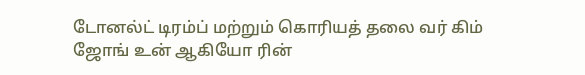டோனல்ட் டிரம்ப் மற்றும் கொரியத் தலை வர் கிம் ஜோங் உன் ஆகியோ ரின்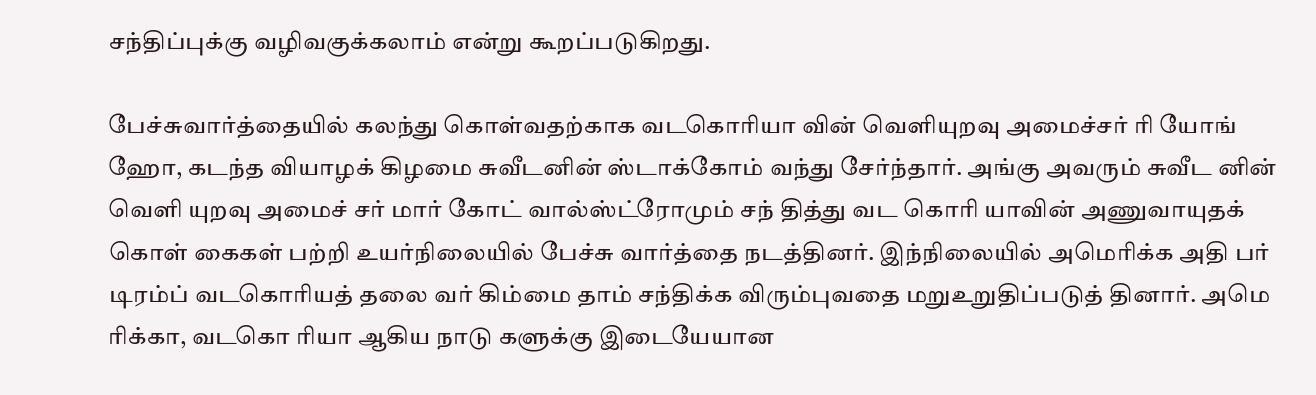சந்திப்புக்கு வழிவகுக்கலாம் என்று கூறப்படுகிறது.

பேச்சுவார்த்தையில் கலந்து கொள்வதற்காக வடகொரியா வின் வெளியுறவு அமைச்சர் ரி யோங் ஹோ, கடந்த வியாழக் கிழமை சுவீடனின் ஸ்டாக்கோம் வந்து சேர்ந்தார். அங்கு அவரும் சுவீட னின் வெளி யுறவு அமைச் சர் மார் கோட் வால்ஸ்ட்ரோமும் சந் தித்து வட கொரி யாவின் அணுவாயுதக் கொள் கைகள் பற்றி உயர்நிலையில் பேச்சு வார்த்தை நடத்தினர். இந்நிலையில் அமெரிக்க அதி பர் டிரம்ப் வடகொரியத் தலை வர் கிம்மை தாம் சந்திக்க விரும்புவதை மறுஉறுதிப்படுத் தினார். அமெ ரிக்கா, வடகொ ரியா ஆகிய நாடு களுக்கு இடையேயான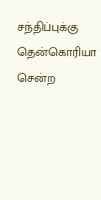சந்திப்புக்கு தென்கொரியா சென்ற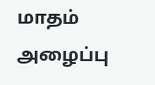மாதம் அழைப்பு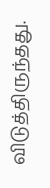விடுத்திருந்தது.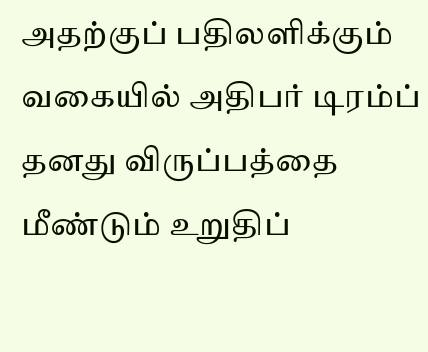அதற்குப் பதிலளிக்கும் வகையில் அதிபர் டிரம்ப் தனது விருப்பத்தை மீண்டும் உறுதிப்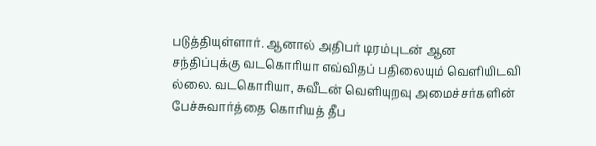படுத்தியுள்ளார். ஆனால் அதிபர் டிரம்புடன் ஆன சந்திப்புக்கு வடகொரியா எவ்விதப் பதிலையும் வெளியிடவி ல்லை. வடகொரியா, சுவீடன் வெளியுறவு அமைச்சர்களின் பேச்சுவார்த்தை கொரியத் தீப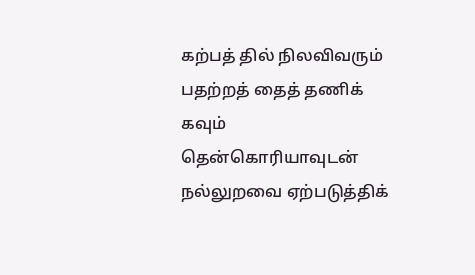கற்பத் தில் நிலவிவரும் பதற்றத் தைத் தணிக் கவும் தென்கொரியாவுடன் நல்லுறவை ஏற்படுத்திக்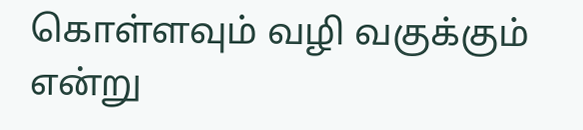கொள்ளவும் வழி வகுக்கும் என்று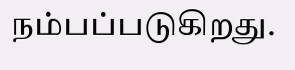நம்பப்படுகிறது.